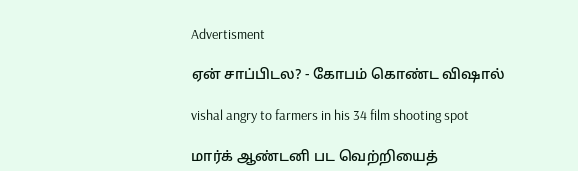Advertisment

ஏன் சாப்பிடல? - கோபம் கொண்ட விஷால்

vishal angry to farmers in his 34 film shooting spot

மார்க் ஆண்டனி பட வெற்றியைத்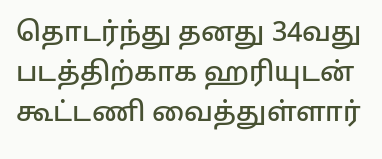தொடர்ந்து தனது 34வது படத்திற்காக ஹரியுடன் கூட்டணி வைத்துள்ளார்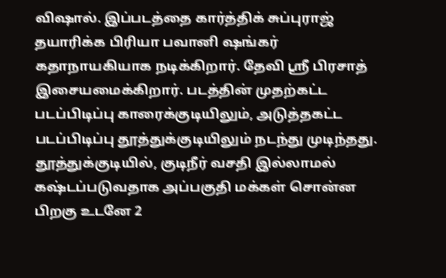விஷால். இப்படத்தை கார்த்திக் சுப்புராஜ் தயாரிக்க பிரியா பவானி ஷங்கர் கதாநாயகியாக நடிக்கிறார். தேவி ஸ்ரீ பிரசாத் இசையமைக்கிறார். படத்தின் முதற்கட்ட படப்பிடிப்பு காரைக்குடியிலும், அடுத்தகட்ட படப்பிடிப்பு தூத்துக்குடியிலும் நடந்து முடிந்தது. தூத்துக்குடியில், குடிநீர் வசதி இல்லாமல் கஷ்டப்படுவதாக அப்பகுதி மக்கள் சொன்ன பிறகு உடனே 2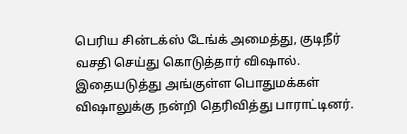பெரிய சின்டக்ஸ் டேங்க் அமைத்து, குடிநீர் வசதி செய்து கொடுத்தார் விஷால். இதையடுத்து அங்குள்ள பொதுமக்கள் விஷாலுக்கு நன்றி தெரிவித்து பாராட்டினர்.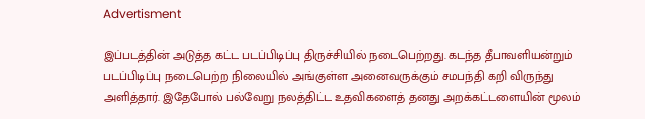Advertisment

இப்படத்தின் அடுத்த கட்ட படப்பிடிப்பு திருச்சியில் நடைபெற்றது. கடந்த தீபாவளியன்றும் படப்பிடிப்பு நடைபெற்ற நிலையில் அங்குள்ள அனைவருக்கும் சமபந்தி கறி விருந்து அளித்தார். இதேபோல் பல்வேறு நலத்திட்ட உதவிகளைத் தனது அறக்கட்டளையின் மூலம்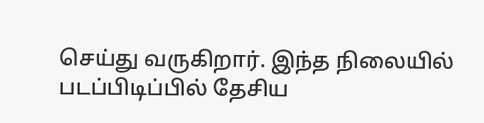செய்து வருகிறார். இந்த நிலையில் படப்பிடிப்பில் தேசிய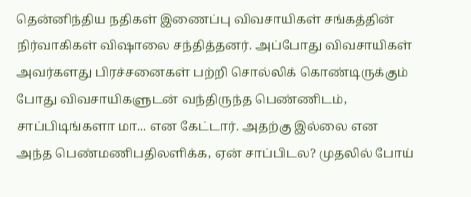தென்னிந்திய நதிகள் இணைப்பு விவசாயிகள் சங்கத்தின் நிர்வாகிகள் விஷாலை சந்தித்தனர். அப்போது விவசாயிகள் அவர்களது பிரச்சனைகள் பற்றி சொல்லிக் கொண்டிருக்கும் போது விவசாயிகளுடன் வந்திருந்த பெண்ணிடம், சாப்பிடிங்களா மா... என கேட்டார். அதற்கு இல்லை என அந்த பெண்மணிபதிலளிக்க, ஏன் சாப்பிடல? முதலில் போய்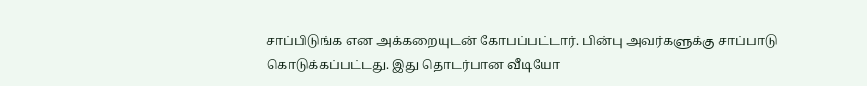சாப்பிடுங்க என அக்கறையுடன் கோபப்பட்டார். பின்பு அவர்களுக்கு சாப்பாடு கொடுக்கப்பட்டது. இது தொடர்பான வீடியோ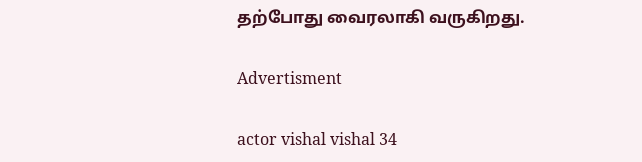தற்போது வைரலாகி வருகிறது.

Advertisment

actor vishal vishal 34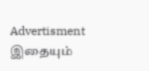Advertisment
இதையும்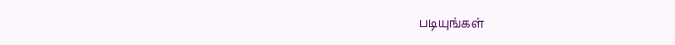படியுங்கள்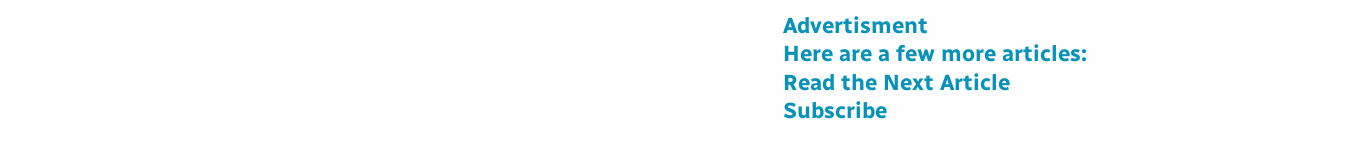Advertisment
Here are a few more articles:
Read the Next Article
Subscribe